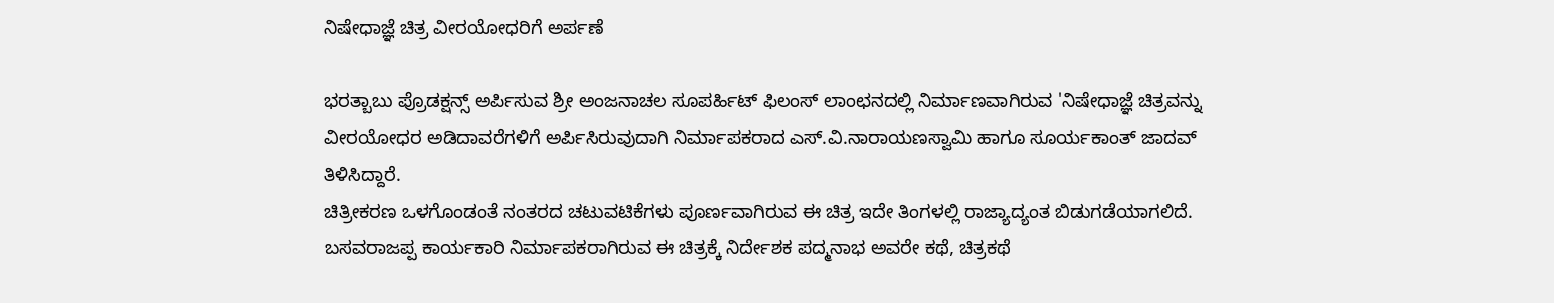ನಿಷೇಧಾಜ್ಞೆ ಚಿತ್ರ ವೀರಯೋಧರಿಗೆ ಅರ್ಪಣೆ

ಭರತ್ಬಾಬು ಪ್ರೊಡಕ್ಷನ್ಸ್ ಅರ್ಪಿಸುವ ಶ್ರೀ ಅಂಜನಾಚಲ ಸೂಪರ್ಹಿಟ್ ಫಿಲಂಸ್ ಲಾಂಛನದಲ್ಲಿ ನಿರ್ಮಾಣವಾಗಿರುವ 'ನಿಷೇಧಾಜ್ಞೆ ಚಿತ್ರವನ್ನು ವೀರಯೋಧರ ಅಡಿದಾವರೆಗಳಿಗೆ ಅರ್ಪಿಸಿರುವುದಾಗಿ ನಿರ್ಮಾಪಕರಾದ ಎಸ್.ವಿ.ನಾರಾಯಣಸ್ವಾಮಿ ಹಾಗೂ ಸೂರ್ಯಕಾಂತ್ ಜಾದವ್ ತಿಳಿಸಿದ್ದಾರೆ.
ಚಿತ್ರೀಕರಣ ಒಳಗೊಂಡಂತೆ ನಂತರದ ಚಟುವಟಿಕೆಗಳು ಪೂರ್ಣವಾಗಿರುವ ಈ ಚಿತ್ರ ಇದೇ ತಿಂಗಳಲ್ಲಿ ರಾಜ್ಯಾದ್ಯಂತ ಬಿಡುಗಡೆಯಾಗಲಿದೆ. ಬಸವರಾಜಪ್ಪ ಕಾರ್ಯಕಾರಿ ನಿರ್ಮಾಪಕರಾಗಿರುವ ಈ ಚಿತ್ರಕ್ಕೆ ನಿರ್ದೇಶಕ ಪದ್ಮನಾಭ ಅವರೇ ಕಥೆ, ಚಿತ್ರಕಥೆ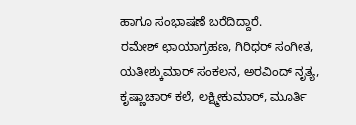ಹಾಗೂ ಸಂಭಾಷಣೆ ಬರೆದಿದ್ದಾರೆ.
ರಮೇಶ್ ಛಾಯಾಗ್ರಹಣ, ಗಿರಿಧರ್ ಸಂಗೀತ, ಯತೀಶ್ಕುಮಾರ್ ಸಂಕಲನ, ಅರವಿಂದ್ ನೃತ್ಯ, ಕೃಷ್ಣಾಚಾರ್ ಕಲೆ, ಲಕ್ಷ್ಮೀಕುಮಾರ್, ಮೂರ್ತಿ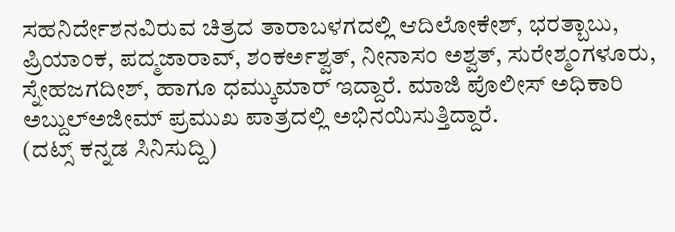ಸಹನಿರ್ದೇಶನವಿರುವ ಚಿತ್ರದ ತಾರಾಬಳಗದಲ್ಲಿ ಆದಿಲೋಕೇಶ್, ಭರತ್ಬಾಬು, ಪ್ರಿಯಾಂಕ, ಪದ್ಮಜಾರಾವ್, ಶಂಕರ್ಅಶ್ವತ್, ನೀನಾಸಂ ಅಶ್ವತ್, ಸುರೇಶ್ಮಂಗಳೂರು, ಸ್ನೇಹಜಗದೀಶ್, ಹಾಗೂ ಧಮ್ಕುಮಾರ್ ಇದ್ದಾರೆ. ಮಾಜಿ ಪೊಲೀಸ್ ಅಧಿಕಾರಿ ಅಬ್ದುಲ್ಅಜೀಮ್ ಪ್ರಮುಖ ಪಾತ್ರದಲ್ಲಿ ಅಭಿನಯಿಸುತ್ತಿದ್ದಾರೆ.
(ದಟ್ಸ್ ಕನ್ನಡ ಸಿನಿಸುದ್ದಿ)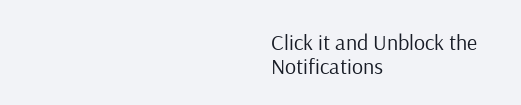Click it and Unblock the Notifications